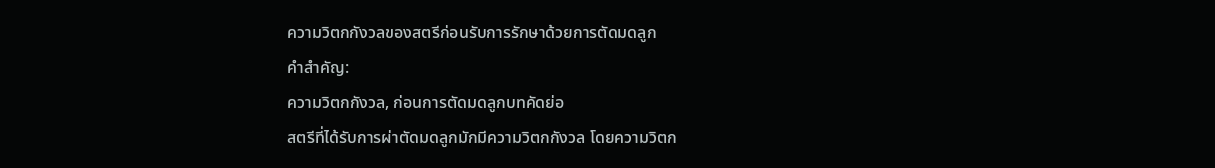ความวิตกกังวลของสตรีก่อนรับการรักษาด้วยการตัดมดลูก
คำสำคัญ:
ความวิตกกังวล, ก่อนการตัดมดลูกบทคัดย่อ
สตรีที่ได้รับการผ่าตัดมดลูกมักมีความวิตกกังวล โดยความวิตก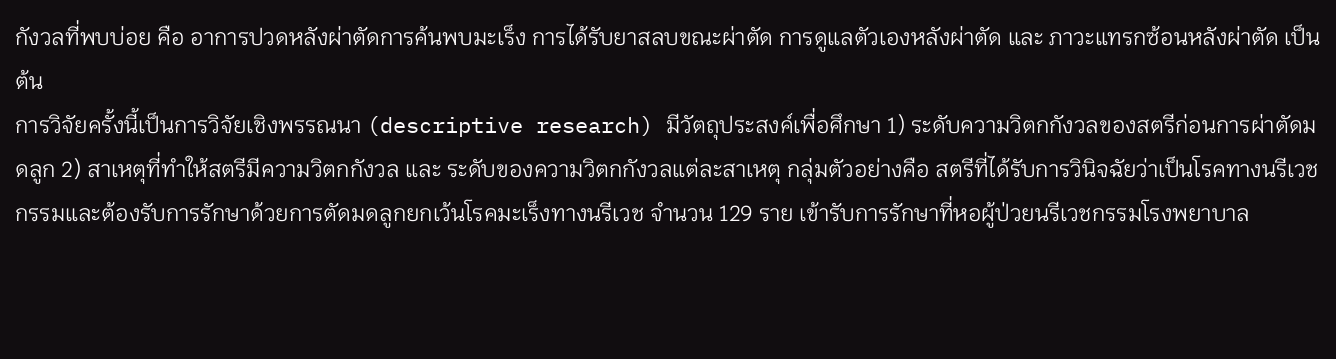กังวลที่พบบ่อย คือ อาการปวดหลังผ่าตัดการค้นพบมะเร็ง การได้รับยาสลบขณะผ่าตัด การดูแลตัวเองหลังผ่าตัด และ ภาวะแทรกซ้อนหลังผ่าตัด เป็นต้น
การวิจัยครั้งนี้เป็นการวิจัยเชิงพรรณนา (descriptive research) มีวัตถุประสงค์เพื่อศึกษา 1) ระดับความวิตกกังวลของสตรีก่อนการผ่าตัดมดลูก 2) สาเหตุที่ทำให้สตรีมีความวิตกกังวล และ ระดับของความวิตกกังวลแต่ละสาเหตุ กลุ่มตัวอย่างคือ สตรีที่ได้รับการวินิจฉัยว่าเป็นโรคทางนรีเวชกรรมและต้องรับการรักษาด้วยการตัดมดลูกยกเว้นโรคมะเร็งทางนรีเวช จำนวน 129 ราย เข้ารับการรักษาที่หอผู้ป่วยนรีเวชกรรมโรงพยาบาล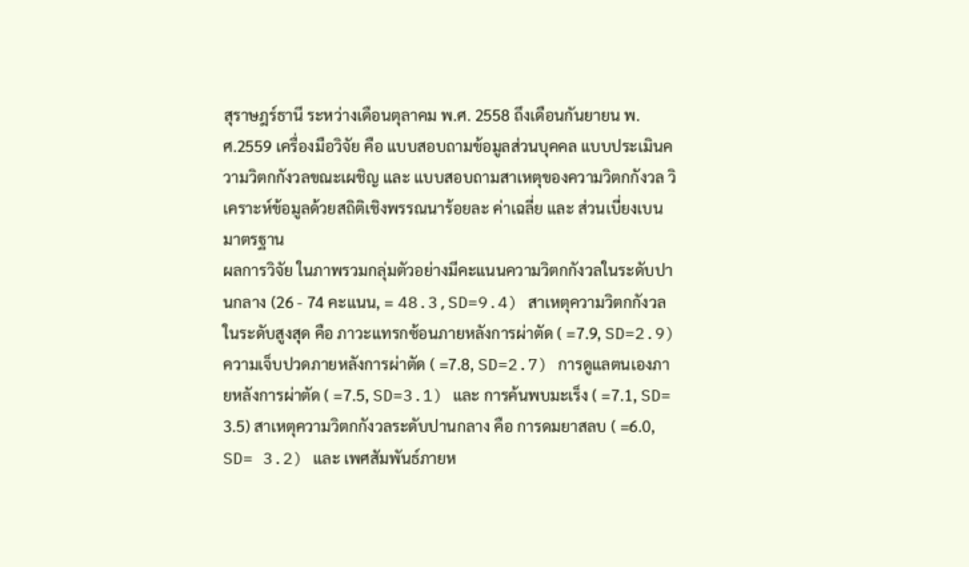สุราษฎร์ธานี ระหว่างเดือนตุลาคม พ.ศ. 2558 ถึงเดือนกันยายน พ.ศ.2559 เครื่องมือวิจัย คือ แบบสอบถามข้อมูลส่วนบุคคล แบบประเมินความวิตกกังวลขณะเผชิญ และ แบบสอบถามสาเหตุของความวิตกกังวล วิเคราะห์ข้อมูลด้วยสถิติเชิงพรรณนาร้อยละ ค่าเฉลี่ย และ ส่วนเบี่ยงเบนมาตรฐาน
ผลการวิจัย ในภาพรวมกลุ่มตัวอย่างมีคะแนนความวิตกกังวลในระดับปานกลาง (26 - 74 คะแนน, = 48.3,SD=9.4) สาเหตุความวิตกกังวลในระดับสูงสุด คือ ภาวะแทรกซ้อนภายหลังการผ่าตัด ( =7.9, SD=2.9) ความเจ็บปวดภายหลังการผ่าตัด ( =7.8, SD=2.7) การดูแลตนเองภายหลังการผ่าตัด ( =7.5, SD=3.1) และ การค้นพบมะเร็ง ( =7.1, SD= 3.5) สาเหตุความวิตกกังวลระดับปานกลาง คือ การดมยาสลบ ( =6.0, SD= 3.2) และ เพศสัมพันธ์ภายห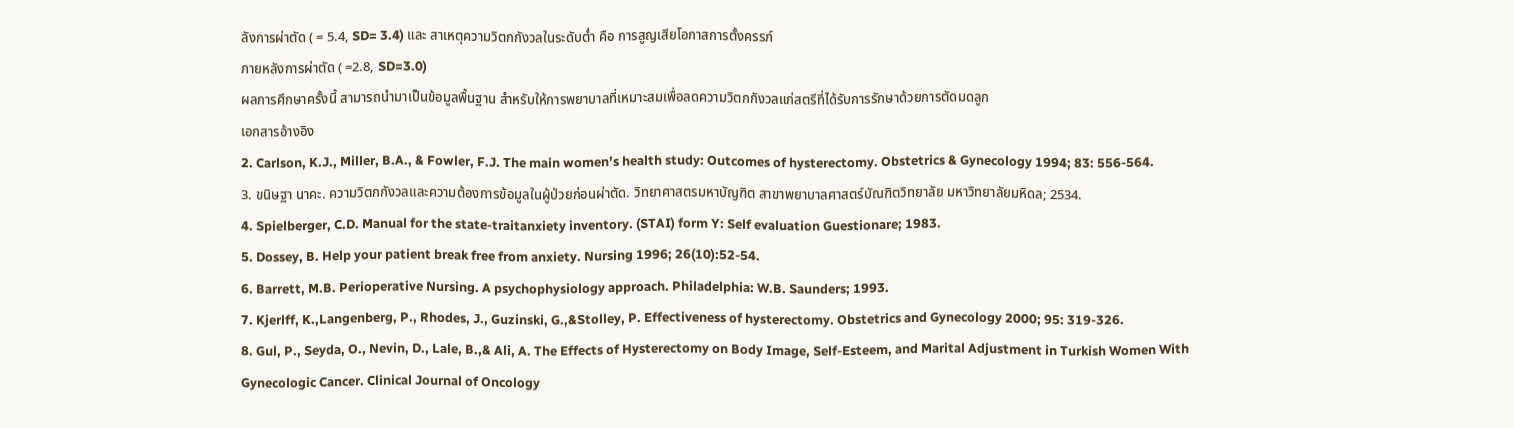ลังการผ่าตัด ( = 5.4, SD= 3.4) และ สาเหตุความวิตกกังวลในระดับตํ่า คือ การสูญเสียโอกาสการตั้งครรภ์
ภายหลังการผ่าตัด ( =2.8, SD=3.0)
ผลการศึกษาครั้งนี้ สามารถนำมาเป็นข้อมูลพื้นฐาน สำหรับให้การพยาบาลที่เหมาะสมเพื่อลดความวิตกกังวลแก่สตรีที่ได้รับการรักษาด้วยการตัดมดลูก
เอกสารอ้างอิง
2. Carlson, K.J., Miller, B.A., & Fowler, F.J. The main women’s health study: Outcomes of hysterectomy. Obstetrics & Gynecology 1994; 83: 556-564.
3. ขนิษฐา นาคะ. ความวิตกกังวลและความต้องการข้อมูลในผู้ป่วยก่อนผ่าตัด. วิทยาศาสตรมหาบัญฑิต สาขาพยาบาลศาสตร์บัณฑิตวิทยาลัย มหาวิทยาลัยมหิดล; 2534.
4. Spielberger, C.D. Manual for the state-traitanxiety inventory. (STAI) form Y: Self evaluation Guestionare; 1983.
5. Dossey, B. Help your patient break free from anxiety. Nursing 1996; 26(10):52-54.
6. Barrett, M.B. Perioperative Nursing. A psychophysiology approach. Philadelphia: W.B. Saunders; 1993.
7. Kjerlff, K.,Langenberg, P., Rhodes, J., Guzinski, G.,&Stolley, P. Effectiveness of hysterectomy. Obstetrics and Gynecology 2000; 95: 319-326.
8. Gul, P., Seyda, O., Nevin, D., Lale, B.,& Ali, A. The Effects of Hysterectomy on Body Image, Self-Esteem, and Marital Adjustment in Turkish Women With
Gynecologic Cancer. Clinical Journal of Oncology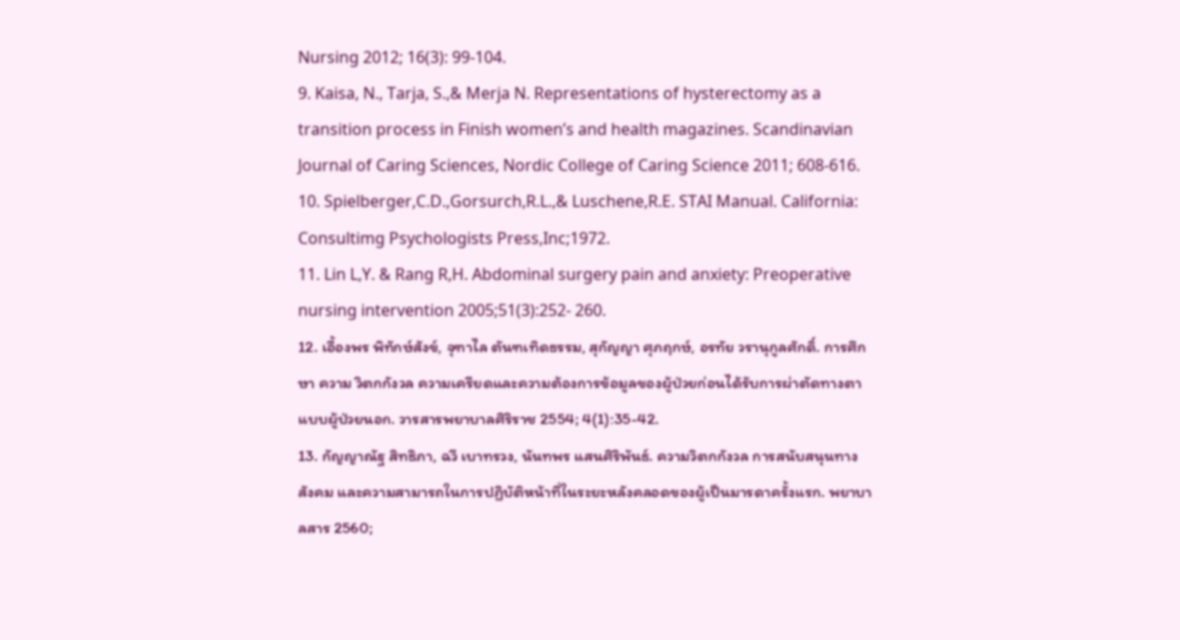Nursing 2012; 16(3): 99-104.
9. Kaisa, N., Tarja, S.,& Merja N. Representations of hysterectomy as a transition process in Finish women’s and health magazines. Scandinavian Journal of Caring Sciences, Nordic College of Caring Science 2011; 608-616.
10. Spielberger,C.D.,Gorsurch,R.L.,& Luschene,R.E. STAI Manual. California: Consultimg Psychologists Press,Inc;1972.
11. Lin L,Y. & Rang R,H. Abdominal surgery pain and anxiety: Preoperative nursing intervention 2005;51(3):252- 260.
12. เอื้องพร พิทักษ์สังข์, จุฑาไล ตันฑเทิดธรรม, สุกัญญา ศุภฤกษ์, อรทัย วรานุกูลศักดิ์. การศึกษา ความ วิตกกังวล ความเครียดและความต้องการข้อมูลของผู้ป่วยก่อนได้รับการผ่าตัดทางตาแบบผู้ป่วยนอก. วารสารพยาบาลศิริราช 2554; 4(1):35-42.
13. กัญญาณัฐ สิทธิภา, ฉวี เบาทรวง, นันทพร แสนศิริพันธ์. ความวิตกกังวล การสนับสนุนทางสังคม และความสามารถในการปฏิบัติหน้าที่ในระยะหลังคลอดของผู้เป็นมารดาครั้งแรก. พยาบาลสาร 2560;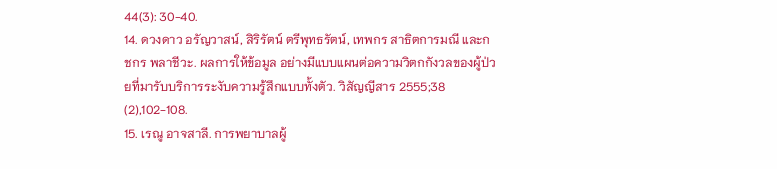44(3): 30-40.
14. ดวงดาว อรัญวาสน์, สิริรัตน์ ตรีพุทธรัตน์, เทพกร สาธิตการมณี และกชกร พลาชีวะ. ผลการให้ข้อมูล อย่างมีแบบแผนต่อความวิตกกังวลของผู้ป่วยที่มารับบริการระงับความรู้สึกแบบทั้งตัว. วิสัญญีสาร 2555;38 (2),102-108.
15. เรณู อาจสาลี. การพยาบาลผู้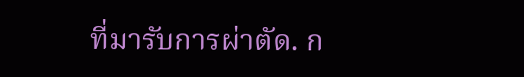ที่มารับการผ่าตัด. ก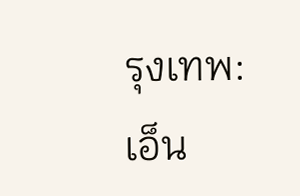รุงเทพ: เอ็น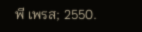พี เพรส; 2550.